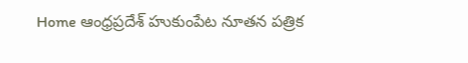Home ఆంధ్రప్రదేశ్ హుకుంపేట నూతన పత్రిక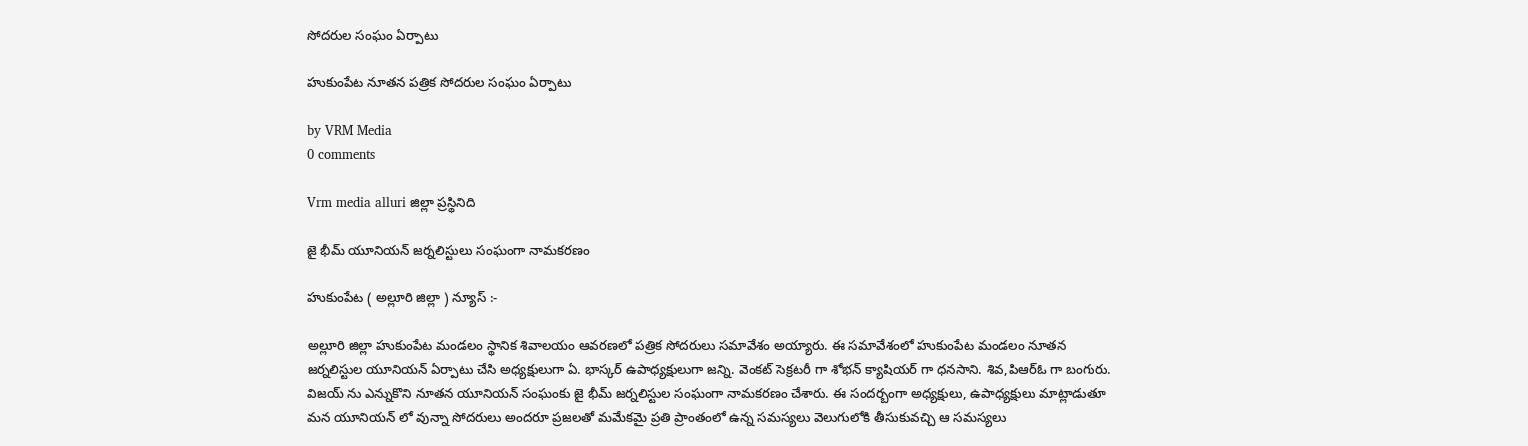సోదరుల సంఘం ఏర్పాటు

హుకుంపేట నూతన పత్రిక సోదరుల సంఘం ఏర్పాటు

by VRM Media
0 comments

Vrm media alluri జిల్లా ప్రస్థినిది

జై భీమ్ యూనియన్ జర్నలిస్టులు సంఘంగా నామకరణం

హుకుంపేట ( అల్లూరి జిల్లా ) న్యూస్ :-

అల్లూరి జిల్లా హుకుంపేట మండలం స్థానిక శివాలయం ఆవరణలో పత్రిక సోదరులు సమావేశం అయ్యారు. ఈ సమావేశంలో హుకుంపేట మండలం నూతన జర్నలిస్టుల యూనియన్ ఏర్పాటు చేసి అధ్యక్షులుగా ఏ. భాస్కర్ ఉపాధ్యక్షులుగా జన్ని. వెంకట్ సెక్రటరీ గా శోభన్ క్యాషియర్ గా ధనసాని. శివ,పిఆర్ఓ గా బంగురు. విజయ్ ను ఎన్నుకొని నూతన యూనియన్ సంఘంకు జై భీమ్ జర్నలిస్టుల సంఘంగా నామకరణం చేశారు. ఈ సందర్బంగా అధ్యక్షులు, ఉపాధ్యక్షులు మాట్లాడుతూ మన యూనియన్ లో వున్నా సోదరులు అందరూ ప్రజలతో మమేకమై ప్రతి ప్రాంతంలో ఉన్న సమస్యలు వెలుగులోకి తీసుకువచ్చి ఆ సమస్యలు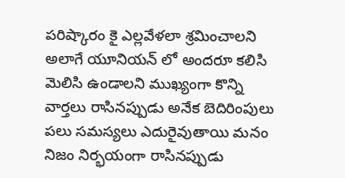పరిష్కారం కై ఎల్లవేళలా శ్రమించాలని అలాగే యూనియన్ లో అందరూ కలిసి మెలిసి ఉండాలని ముఖ్యంగా కొన్ని వార్తలు రాసినప్పుడు అనేక బెదిరింపులు పలు సమస్యలు ఎదురైవుతాయి మనం నిజం నిర్భయంగా రాసినప్పుడు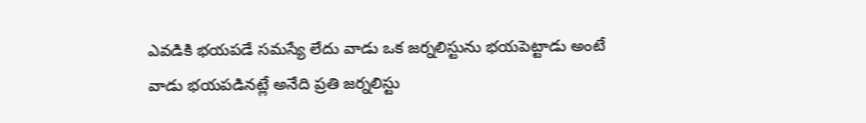ఎవడికి భయపడే సమస్యే లేదు వాడు ఒక జర్నలిస్టును భయపెట్టాడు అంటే వాడు భయపడినట్లే అనేది ప్రతి జర్నలిస్టు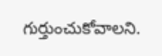గుర్తుంచుకోవాలని.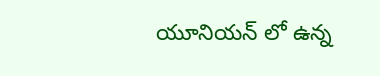యూనియన్ లో ఉన్న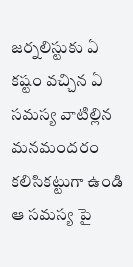జర్నలిస్టుకు ఏ కష్టం వచ్చిన ఏ సమస్య వాటిల్లిన మనమందరం కలిసికట్టుగా ఉండి ఆ సమస్య పై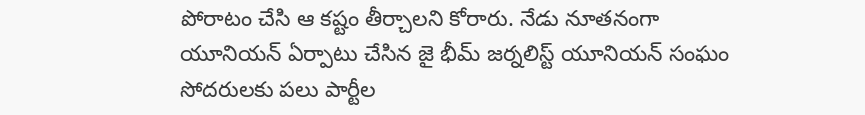పోరాటం చేసి ఆ కష్టం తీర్చాలని కోరారు. నేడు నూతనంగా యూనియన్ ఏర్పాటు చేసిన జై భీమ్ జర్నలిస్ట్ యూనియన్ సంఘం సోదరులకు పలు పార్టీల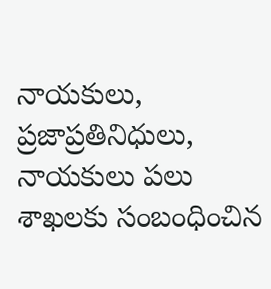నాయకులు, ప్రజాప్రతినిధులు, నాయకులు పలు శాఖలకు సంబంధించిన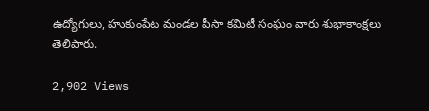ఉద్యోగులు, హుకుంపేట మండల పీసా కమిటీ సంఘం వారు శుభాకాంక్షలు తెలిపారు.

2,902 Views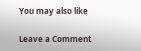You may also like

Leave a Comment